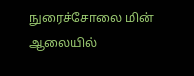நுரைச்சோலை மின் ஆலையில்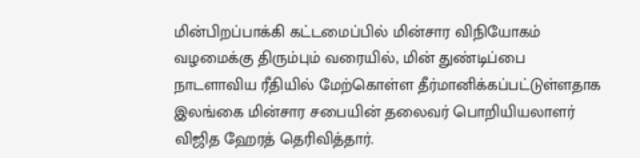மின்பிறப்பாக்கி கட்டமைப்பில் மின்சார விநியோகம் வழமைக்கு திரும்பும் வரையில், மின் துண்டிப்பை நாடளாவிய ரீதியில் மேற்கொள்ள தீர்மானிக்கப்பட்டுள்ளதாக இலங்கை மின்சார சபையின் தலைவர் பொறியியலாளர் விஜித ஹேரத் தெரிவித்தார்.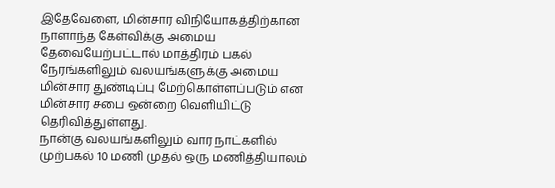இதேவேளை, மின்சார விநியோகத்திற்கான நாளாந்த கேள்விக்கு அமைய தேவையேற்பட்டால் மாத்திரம் பகல் நேரங்களிலும் வலயங்களுக்கு அமைய மின்சார துண்டிப்பு மேற்கொள்ளப்படும் என மின்சார சபை ஒன்றை வௌியிட்டு தெரிவித்துள்ளது.
நான்கு வலயங்களிலும் வார நாட்களில் முற்பகல் 10 மணி முதல் ஒரு மணித்தியாலம்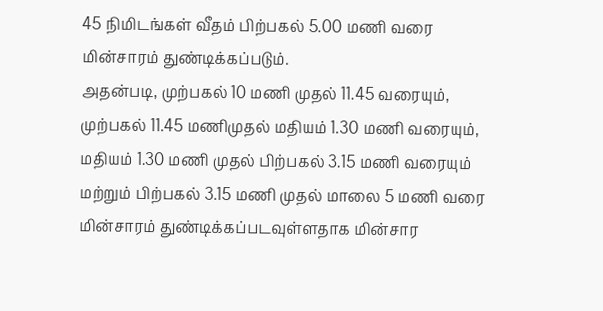45 நிமிடங்கள் வீதம் பிற்பகல் 5.00 மணி வரை மின்சாரம் துண்டிக்கப்படும்.
அதன்படி, முற்பகல் 10 மணி முதல் 11.45 வரையும், முற்பகல் 11.45 மணிமுதல் மதியம் 1.30 மணி வரையும், மதியம் 1.30 மணி முதல் பிற்பகல் 3.15 மணி வரையும் மற்றும் பிற்பகல் 3.15 மணி முதல் மாலை 5 மணி வரை மின்சாரம் துண்டிக்கப்படவுள்ளதாக மின்சார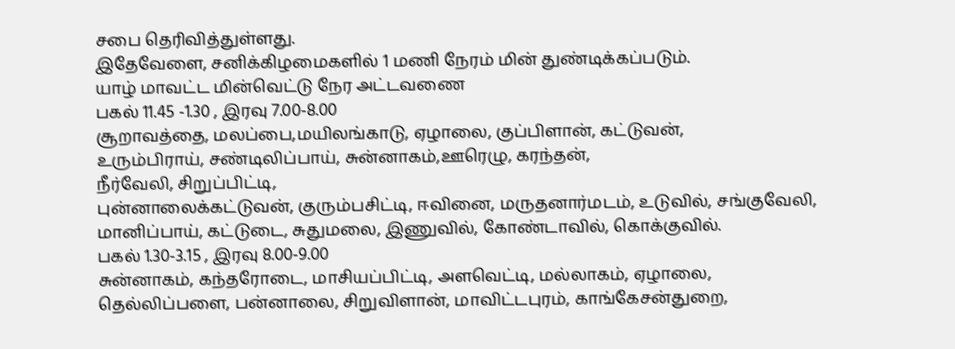சபை தெரிவித்துள்ளது.
இதேவேளை, சனிக்கிழமைகளில் 1 மணி நேரம் மின் துண்டிக்கப்படும்.
யாழ் மாவட்ட மின்வெட்டு நேர அட்டவணை
பகல் 11.45 -1.30 , இரவு 7.00-8.00
சூறாவத்தை, மலப்பை,மயிலங்காடு, ஏழாலை, குப்பிளான், கட்டுவன்,
உரும்பிராய், சண்டிலிப்பாய், சுன்னாகம்,ஊரெழு, கரந்தன்,
நீர்வேலி, சிறுப்பிட்டி,
புன்னாலைக்கட்டுவன், குரும்பசிட்டி, ஈவினை, மருதனார்மடம், உடுவில், சங்குவேலி, மானிப்பாய், கட்டுடை, சுதுமலை, இணுவில், கோண்டாவில், கொக்குவில்.
பகல் 1.30-3.15 , இரவு 8.00-9.00
சுன்னாகம், கந்தரோடை, மாசியப்பிட்டி, அளவெட்டி, மல்லாகம், ஏழாலை, தெல்லிப்பளை, பன்னாலை, சிறுவிளான், மாவிட்டபுரம், காங்கேசன்துறை,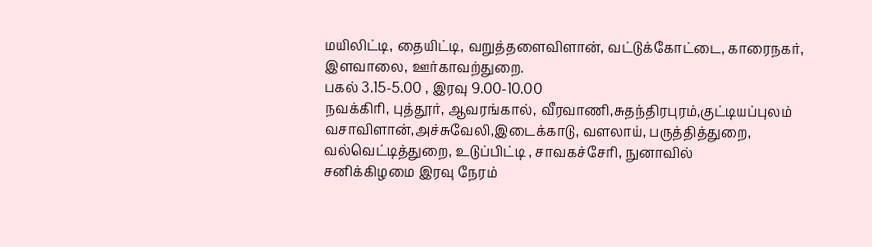மயிலிட்டி, தையிட்டி, வறுத்தளைவிளான், வட்டுக்கோட்டை, காரைநகர், இளவாலை, ஊர்காவற்துறை.
பகல் 3.15-5.00 , இரவு 9.00-10.00
நவக்கிரி, புத்தூர், ஆவரங்கால், வீரவாணி,சுதந்திரபுரம்,குட்டியப்புலம்
வசாவிளான்,அச்சுவேலி,இடைக்காடு, வளலாய், பருத்தித்துறை, வல்வெட்டித்துறை, உடுப்பிட்டி , சாவகச்சேரி, நுனாவில்
சனிக்கிழமை இரவு நேரம்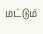மட்டும்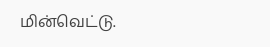மின்வெட்டு.